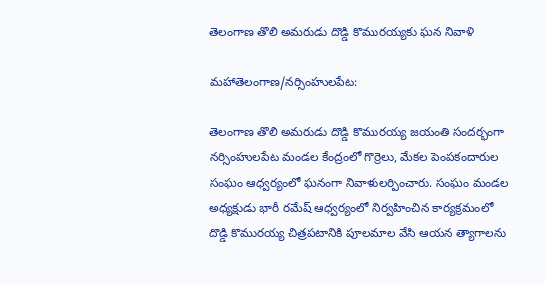తెలంగాణ తొలి అమరుడు దొడ్డి కొమురయ్యకు ఘన నివాళి

మహాతెలంగాణ/నర్సింహులపేట:

తెలంగాణ తొలి అమరుడు దొడ్డి కొమురయ్య జయంతి సందర్భంగా నర్సింహులపేట మండల కేంద్రంలో గొర్రెలు, మేకల పెంపకందారుల సంఘం ఆధ్వర్యంలో ఘనంగా నివాళులర్పించారు. సంఘం మండల అధ్యక్షుడు భారీ రమేష్ ఆధ్వర్యంలో నిర్వహించిన కార్యక్రమంలో దొడ్డి కొమురయ్య చిత్రపటానికి పూలమాల వేసి ఆయన త్యాగాలను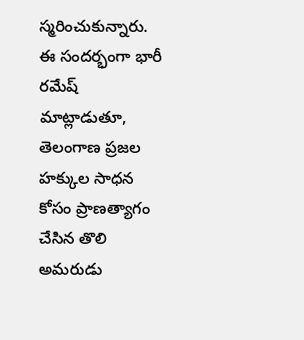స్మరించుకున్నారు.
ఈ సందర్భంగా భారీ రమేష్ మాట్లాడుతూ, తెలంగాణ ప్రజల హక్కుల సాధన కోసం ప్రాణత్యాగం చేసిన తొలి అమరుడు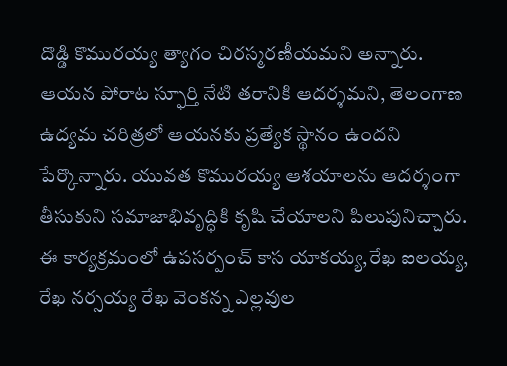దొడ్డి కొమురయ్య త్యాగం చిరస్మరణీయమని అన్నారు. ఆయన పోరాట స్ఫూర్తి నేటి తరానికి ఆదర్శమని, తెలంగాణ ఉద్యమ చరిత్రలో ఆయనకు ప్రత్యేక స్థానం ఉందని పేర్కొన్నారు. యువత కొమురయ్య ఆశయాలను ఆదర్శంగా తీసుకుని సమాజాభివృద్ధికి కృషి చేయాలని పిలుపునిచ్చారు.
ఈ కార్యక్రమంలో ఉపసర్పంచ్ కాస యాకయ్య,రేఖ ఐలయ్య, రేఖ నర్సయ్య రేఖ వెంకన్న ఎల్లవుల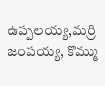ఉప్పలయ్య,మర్రి జంపయ్య, కొమ్ము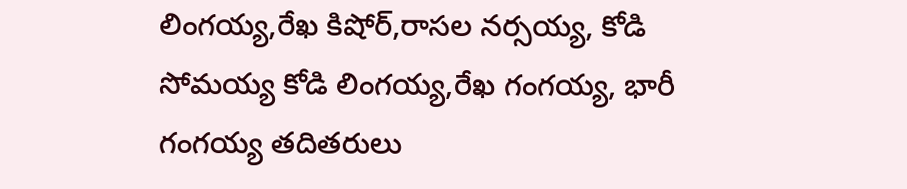లింగయ్య,రేఖ కిషోర్,రాసల నర్సయ్య, కోడి సోమయ్య కోడి లింగయ్య,రేఖ గంగయ్య, భారీ గంగయ్య తదితరులు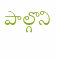పాల్గొని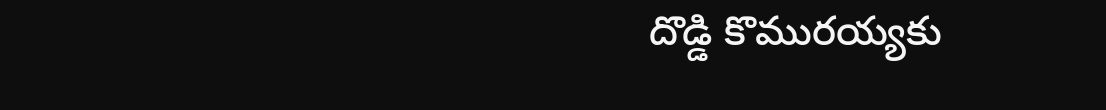దొడ్డి కొమురయ్యకు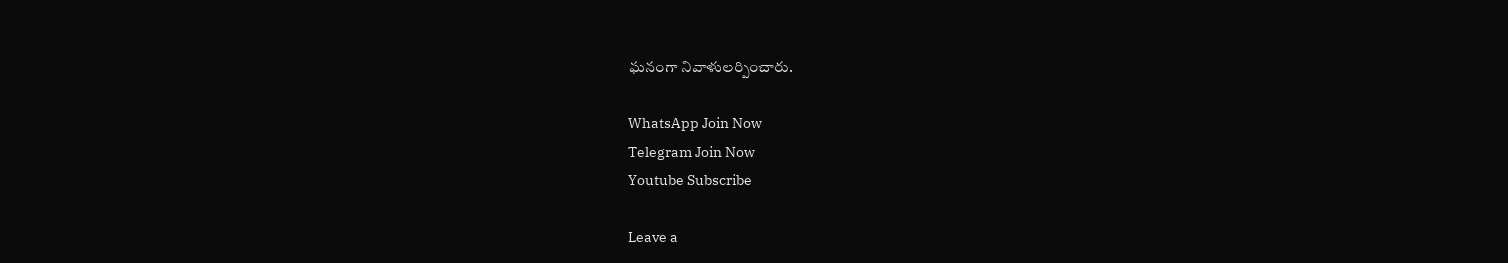ఘనంగా నివాళులర్పించారు.

WhatsApp Join Now
Telegram Join Now
Youtube Subscribe

Leave a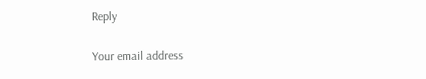Reply

Your email address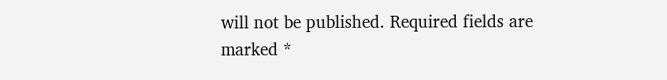will not be published. Required fields are marked *